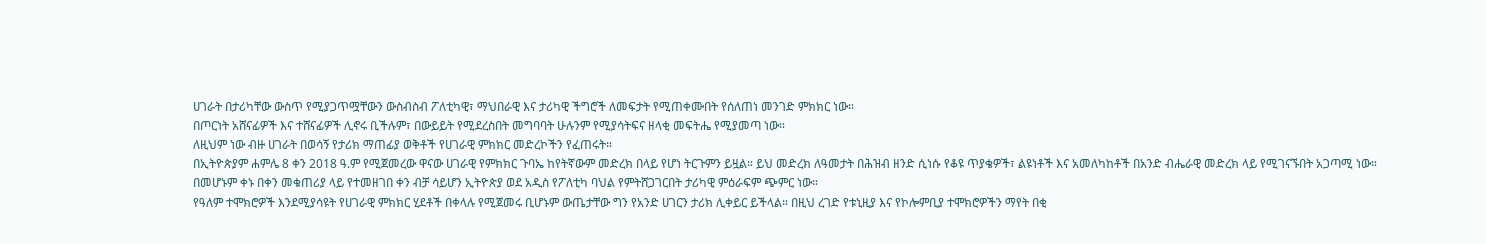ሀገራት በታሪካቸው ውስጥ የሚያጋጥሟቸውን ውስብስብ ፖለቲካዊ፣ ማህበራዊ እና ታሪካዊ ችግሮች ለመፍታት የሚጠቀሙበት የሰለጠነ መንገድ ምክክር ነው።
በጦርነት አሸናፊዎች እና ተሸናፊዎች ሊኖሩ ቢችሉም፣ በውይይት የሚደረስበት መግባባት ሁሉንም የሚያሳትፍና ዘላቂ መፍትሔ የሚያመጣ ነው።
ለዚህም ነው ብዙ ሀገራት በወሳኝ የታሪክ ማጠፊያ ወቅቶች የሀገራዊ ምክክር መድረኮችን የፈጠሩት።
በኢትዮጵያም ሐምሌ 8 ቀን 2018 ዓ.ም የሚጀመረው ዋናው ሀገራዊ የምክክር ጉባኤ ከየትኛውም መድረክ በላይ የሆነ ትርጉምን ይዟል። ይህ መድረክ ለዓመታት በሕዝብ ዘንድ ሲነሱ የቆዩ ጥያቄዎች፣ ልዩነቶች እና አመለካከቶች በአንድ ብሔራዊ መድረክ ላይ የሚገናኙበት አጋጣሚ ነው።
በመሆኑም ቀኑ በቀን መቁጠሪያ ላይ የተመዘገበ ቀን ብቻ ሳይሆን ኢትዮጵያ ወደ አዲስ የፖለቲካ ባህል የምትሸጋገርበት ታሪካዊ ምዕራፍም ጭምር ነው።
የዓለም ተሞክሮዎች እንደሚያሳዩት የሀገራዊ ምክክር ሂደቶች በቀላሉ የሚጀመሩ ቢሆኑም ውጤታቸው ግን የአንድ ሀገርን ታሪክ ሊቀይር ይችላል። በዚህ ረገድ የቱኒዚያ እና የኮሎምቢያ ተሞክሮዎችን ማየት በቂ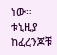ነው።
ቱኒዚያ ከፈረንጆቹ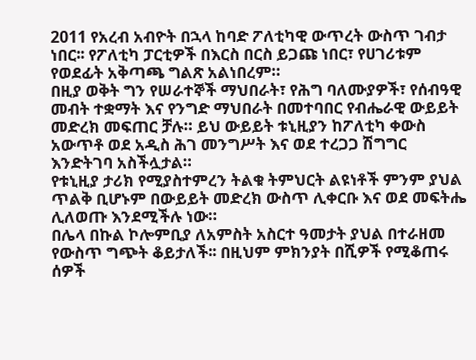2011 የአረብ አብዮት በኋላ ከባድ ፖለቲካዊ ውጥረት ውስጥ ገብታ ነበር፡፡ የፖለቲካ ፓርቲዎች በእርስ በርስ ይጋጩ ነበር፣ የሀገሪቱም የወደፊት አቅጣጫ ግልጽ አልነበረም።
በዚያ ወቅት ግን የሠራተኞች ማህበራት፣ የሕግ ባለሙያዎች፣ የሰብዓዊ መብት ተቋማት እና የንግድ ማህበራት በመተባበር የብሔራዊ ውይይት መድረክ መፍጠር ቻሉ። ይህ ውይይት ቱኒዚያን ከፖለቲካ ቀውስ አውጥቶ ወደ አዲስ ሕገ መንግሥት እና ወደ ተረጋጋ ሽግግር እንድትገባ አስችሏታል።
የቱኒዚያ ታሪክ የሚያስተምረን ትልቁ ትምህርት ልዩነቶች ምንም ያህል ጥልቅ ቢሆኑም በውይይት መድረክ ውስጥ ሊቀርቡ እና ወደ መፍትሔ ሊለወጡ እንደሚችሉ ነው።
በሌላ በኩል ኮሎምቢያ ለአምስት አስርተ ዓመታት ያህል በተራዘመ የውስጥ ግጭት ቆይታለች፡፡ በዚህም ምክንያት በሺዎች የሚቆጠሩ ሰዎች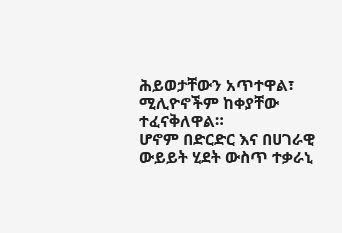ሕይወታቸውን አጥተዋል፣ ሚሊዮኖችም ከቀያቸው ተፈናቅለዋል።
ሆኖም በድርድር እና በሀገራዊ ውይይት ሂደት ውስጥ ተቃራኒ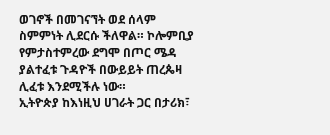ወገኖች በመገናኘት ወደ ሰላም ስምምነት ሊደርሱ ችለዋል። ኮሎምቢያ የምታስተምረው ደግሞ በጦር ሜዳ ያልተፈቱ ጉዳዮች በውይይት ጠረጴዛ ሊፈቱ እንደሚችሉ ነው።
ኢትዮጵያ ከእነዚህ ሀገራት ጋር በታሪክ፣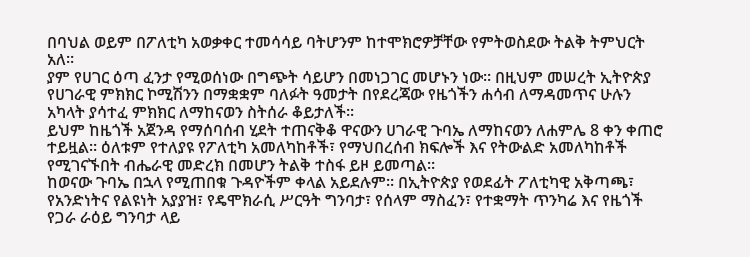በባህል ወይም በፖለቲካ አወቃቀር ተመሳሳይ ባትሆንም ከተሞክሮዎቻቸው የምትወስደው ትልቅ ትምህርት አለ።
ያም የሀገር ዕጣ ፈንታ የሚወሰነው በግጭት ሳይሆን በመነጋገር መሆኑን ነው። በዚህም መሠረት ኢትዮጵያ የሀገራዊ ምክክር ኮሚሽንን በማቋቋም ባለፉት ዓመታት በየደረጃው የዜጎችን ሐሳብ ለማዳመጥና ሁሉን አካላት ያሳተፈ ምክክር ለማከናወን ስትሰራ ቆይታለች፡፡
ይህም ከዜጎች አጀንዳ የማሰባሰብ ሂደት ተጠናቅቆ ዋናውን ሀገራዊ ጉባኤ ለማከናወን ለሐምሌ 8 ቀን ቀጠሮ ተይዟል፡፡ ዕለቱም የተለያዩ የፖለቲካ አመለካከቶች፣ የማህበረሰብ ክፍሎች እና የትውልድ አመለካከቶች የሚገናኙበት ብሔራዊ መድረክ በመሆን ትልቅ ተስፋ ይዞ ይመጣል።
ከወናው ጉባኤ በኋላ የሚጠበቁ ጉዳዮችም ቀላል አይደሉም፡፡ በኢትዮጵያ የወደፊት ፖለቲካዊ አቅጣጫ፣ የአንድነትና የልዩነት አያያዝ፣ የዴሞክራሲ ሥርዓት ግንባታ፣ የሰላም ማስፈን፣ የተቋማት ጥንካሬ እና የዜጎች የጋራ ራዕይ ግንባታ ላይ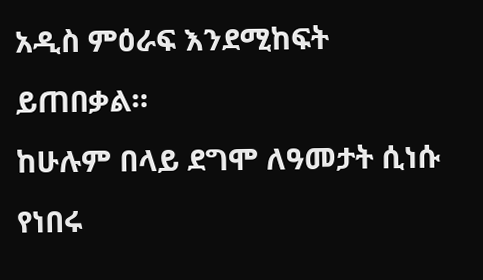አዲስ ምዕራፍ እንደሚከፍት ይጠበቃል።
ከሁሉም በላይ ደግሞ ለዓመታት ሲነሱ የነበሩ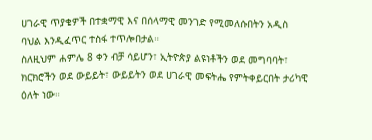ሀገራዊ ጥያቄዎች በተቋማዊ እና በሰላማዊ መንገድ የሚመለሱበትን አዲስ ባህል እንዲፈጥር ተስፋ ተጥሎበታል።
ስለዚህም ሐምሌ 8 ቀን ብቻ ሳይሆን፣ ኢትዮጵያ ልዩነቶችን ወደ መግባባት፣ ክርክሮችን ወደ ውይይት፣ ውይይትን ወደ ሀገራዊ መፍትሔ የምትቀይርበት ታሪካዊ ዕለት ነው።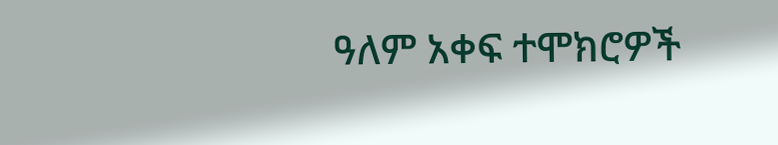ዓለም አቀፍ ተሞክሮዎች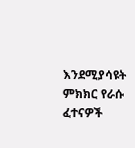እንደሚያሳዩት ምክክር የራሱ ፈተናዎች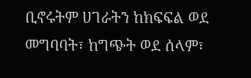ቢኖሩትም ሀገራትን ከክፍፍል ወደ መግባባት፣ ከግጭት ወደ ሰላም፣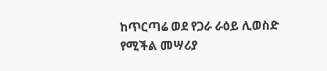ከጥርጣሬ ወደ የጋራ ራዕይ ሊወስድ የሚችል መሣሪያ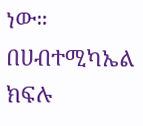ነው።
በሀብተሚካኤል ክፍሉ